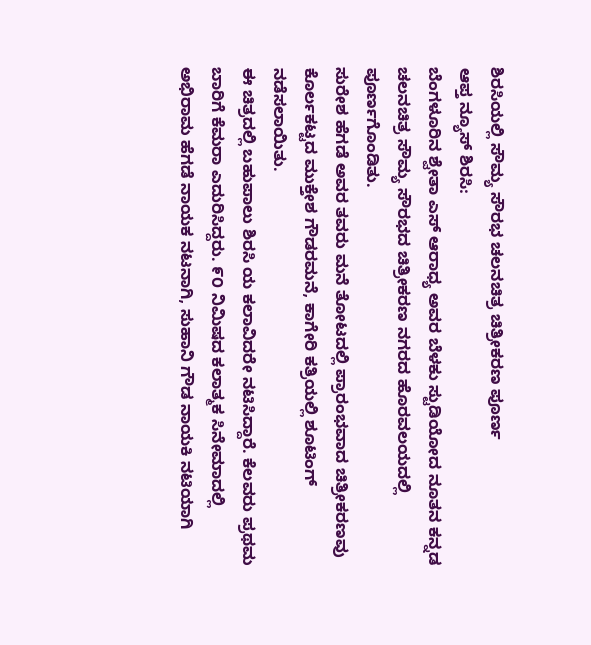ಶಿರಸಿಯಲ್ಲಿ ಸೌಮ್ಯ ಸೌರಭ ಚಲನಚಿತ್ರ ಚಿತ್ರೀಕರಣ ಪೂರ್ಣ
ಆಪ್ತ ನ್ಯೂಸ್ ಶಿರಸಿ:
ಬೆಂಗಳೂರಿನ ಶ್ವೇತಾ ಎಸ್ ಆರಾಧ್ಯ ಅವರ ಬೆಳಕು ಸ್ಟುಡಿಯೋದ ನೂತನ ಕನ್ನಡ ಚಲನಚಿತ್ರ ಸೌಮ್ಯ ಸೌರಭದ ಚಿತ್ರೀಕರಣ ನಗರದ ಹೊರವಲಯದಲ್ಲಿ ಪೂರ್ಣಗೊಂಡಿತು.
ಸುರೇಶ ಹೆಗಡೆ ಅವರ ತವರು ಮನೆ ತೋಟದಲ್ಲಿ ಪ್ರಾರಂಭವಾದ ಚಿತ್ರೀಕರಣವು ಕೊರ್ಲಕಟ್ಟದ ಮುಕ್ತೇಶ ಗೌಡರಮನೆ, ಕಾಗೇರಿ ಕತ್ರಿಯಲ್ಲಿ ಶೂಟಿಂಗ್ ನಡೆಸಲಾಯಿತು.
ಈ ಚಿತ್ರದಲ್ಲಿ ಬಹುಪಾಲು ಶಿರಸಿ ಯ ಕಲಾವಿದರೇ ನಟಿಸಿದ್ದಾರೆ. ಕೆಲವರು ಪ್ರಥಮ ಬಾರಿಗೆ ಕೆಮರಾ ಎದುರಿಸಿದ್ದರು. ೯೦ ನಿಮಿಷದ ಕಲಾತ್ಮಕ ಸಿನೇಮಾದಲ್ಲಿ ಅಭಿರಾಮ ಹೆಗಡೆ ನಾಯಕ ನಟನಾಗಿ, ಸುಹಾನಿ ಗೌಡ ನಾಯಕಿ ನಟಿಯಾಗಿ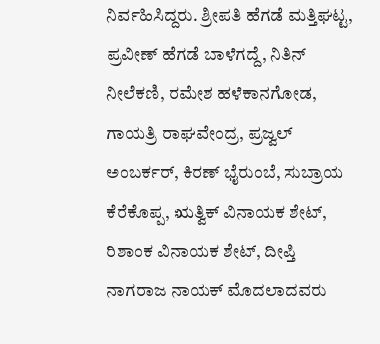ನಿರ್ವಹಿಸಿದ್ದರು. ಶ್ರೀಪತಿ ಹೆಗಡೆ ಮತ್ತಿಘಟ್ಟ, ಪ್ರವೀಣ್ ಹೆಗಡೆ ಬಾಳೆಗದ್ದೆ, ನಿತಿನ್ ನೀಲೆಕಣಿ, ರಮೇಶ ಹಳೆಕಾನಗೋಡ, ಗಾಯತ್ರಿ ರಾಘವೇಂದ್ರ, ಪ್ರಜ್ವಲ್ ಅಂಬರ್ಕರ್, ಕಿರಣ್ ಭೈರುಂಬೆ, ಸುಬ್ರಾಯ ಕೆರೆಕೊಪ್ಪ, ಋತ್ವಿಕ್ ವಿನಾಯಕ ಶೇಟ್, ರಿಶಾಂಕ ವಿನಾಯಕ ಶೇಟ್, ದೀಪ್ತಿ ನಾಗರಾಜ ನಾಯಕ್ ಮೊದಲಾದವರು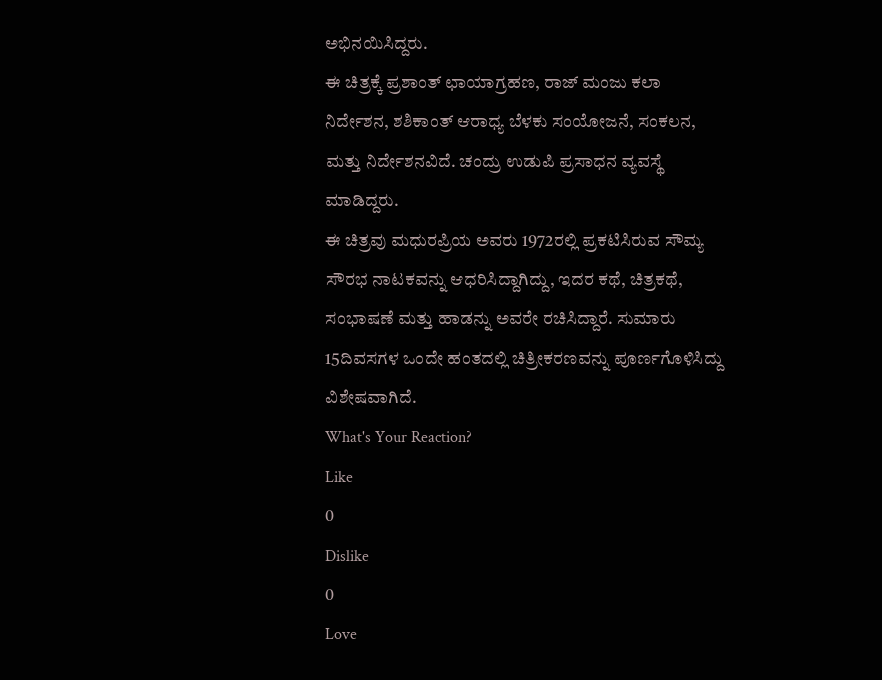ಅಭಿನಯಿಸಿದ್ದರು.
ಈ ಚಿತ್ರಕ್ಕೆ ಪ್ರಶಾಂತ್ ಛಾಯಾಗ್ರಹಣ, ರಾಜ್ ಮಂಜು ಕಲಾ ನಿರ್ದೇಶನ, ಶಶಿಕಾಂತ್ ಆರಾಧ್ಯ ಬೆಳಕು ಸಂಯೋಜನೆ, ಸಂಕಲನ, ಮತ್ತು ನಿರ್ದೇಶನವಿದೆ. ಚಂದ್ರು ಉಡುಪಿ ಪ್ರಸಾಧನ ವ್ಯವಸ್ಥೆ ಮಾಡಿದ್ದರು.
ಈ ಚಿತ್ರವು ಮಧುರಪ್ರಿಯ ಅವರು 1972ರಲ್ಲಿ ಪ್ರಕಟಿಸಿರುವ ಸೌಮ್ಯ ಸೌರಭ ನಾಟಕವನ್ನು ಆಧರಿಸಿದ್ದಾಗಿದ್ದು, ಇದರ ಕಥೆ, ಚಿತ್ರಕಥೆ, ಸಂಭಾಷಣೆ ಮತ್ತು ಹಾಡನ್ನು ಅವರೇ ರಚಿಸಿದ್ದಾರೆ. ಸುಮಾರು 15ದಿವಸಗಳ ಒಂದೇ ಹಂತದಲ್ಲಿ ಚಿತ್ರೀಕರಣವನ್ನು ಪೂರ್ಣಗೊಳಿಸಿದ್ದು ವಿಶೇಷವಾಗಿದೆ.
What's Your Reaction?
Like
0
Dislike
0
Love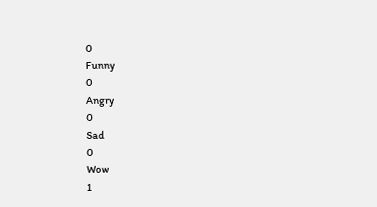0
Funny
0
Angry
0
Sad
0
Wow
1